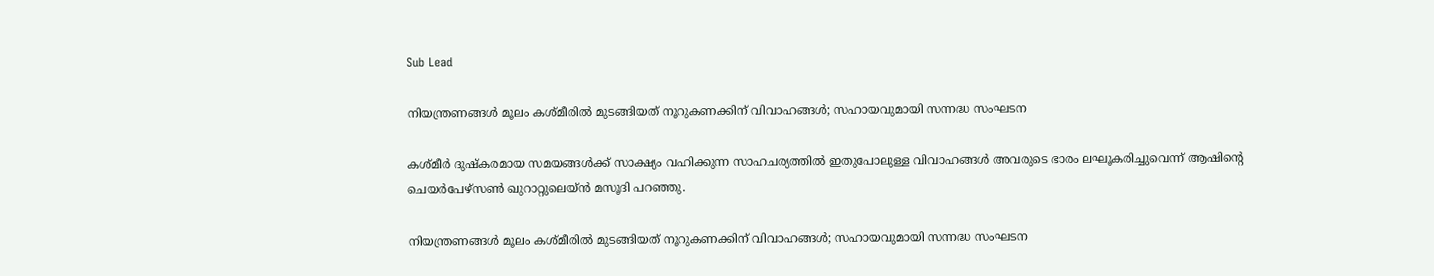Sub Lead

നിയന്ത്രണങ്ങള്‍ മൂലം കശ്മീരില്‍ മുടങ്ങിയത് നൂറുകണക്കിന് വിവാഹങ്ങള്‍; സഹായവുമായി സന്നദ്ധ സംഘടന

കശ്മീര്‍ ദുഷ്‌കരമായ സമയങ്ങള്‍ക്ക് സാക്ഷ്യം വഹിക്കുന്ന സാഹചര്യത്തില്‍ ഇതുപോലുള്ള വിവാഹങ്ങള്‍ അവരുടെ ഭാരം ലഘൂകരിച്ചുവെന്ന് ആഷിന്റെ ചെയര്‍പേഴ്‌സണ്‍ ഖുറാറ്റുലെയ്ന്‍ മസൂദി പറഞ്ഞു.

നിയന്ത്രണങ്ങള്‍ മൂലം കശ്മീരില്‍ മുടങ്ങിയത് നൂറുകണക്കിന് വിവാഹങ്ങള്‍; സഹായവുമായി സന്നദ്ധ സംഘടന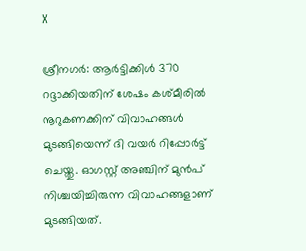X

ശ്രീനഗര്‍: ആര്‍ട്ടിക്കിള്‍ 370 റദ്ദാക്കിയതിന് ശേഷം കശ്മീരില്‍ നൂറുകണക്കിന് വിവാഹങ്ങള്‍ മുടങ്ങിയെന്ന് ദി വയര്‍ റിപ്പോര്‍ട്ട് ചെയ്തു. ഓഗസ്റ്റ് അഞ്ചിന് മുന്‍പ് നിശ്ചയിച്ചിരുന്ന വിവാഹങ്ങളാണ് മുടങ്ങിയത്.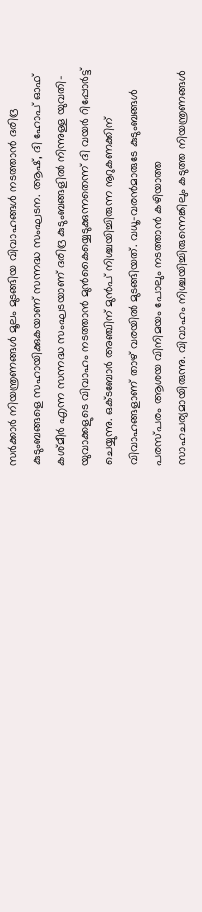സര്‍ക്കാര്‍ നിയന്ത്രണങ്ങള്‍ മൂലം മുടങ്ങിയ വിവാഹങ്ങള്‍ നടത്താന്‍ ദരിദ്ര കുടുംബങ്ങളെ സഹായിക്കുകയാണ് സന്നദ്ധ സംഘടന. ആഷ്, ദി ഹോപ് ഓഫ് കശ്മീര്‍ എന്ന സന്നദ്ധ സംഘടയാണ് ദരിദ്ര കുടുംബങ്ങളില്‍ നിന്നുള്ള യുവതി-യുവാക്കളുടെ വിവാഹം നടത്താന്‍ മുന്‍കൈയ്യെടുക്കുന്നതെന്ന് ദി വയര്‍ റിപ്പോര്‍ട്ട് ചെയ്യുന്നു. ഒക്ടബോര്‍ അഞ്ചിന് മുന്‍പ് നിശ്ചയിച്ചിരുന്ന നൂറുകണക്കിന് വിവാഹങ്ങളാണ് താഴ് വരയില്‍ മുടങ്ങിയത്. വധൂ-വരന്‍മാരുടേ കുടുംബങ്ങള്‍ പരസ്പരം ആശയ വിനിമയം പോലും നടത്താന്‍ കഴിയാത്ത സാഹചര്യമായിരുന്നു. വിവാഹം നിശ്ചയിച്ചിരുന്നെങ്കിലും കടുത്ത നിയന്ത്രണങ്ങള്‍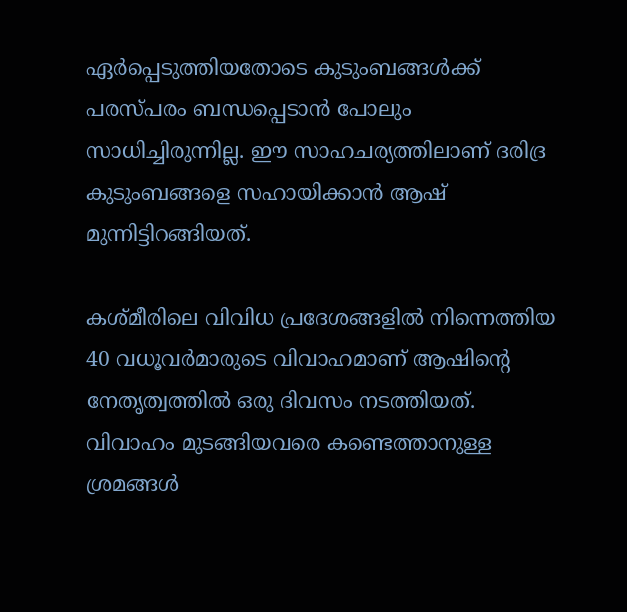ഏര്‍പ്പെടുത്തിയതോടെ കുടുംബങ്ങള്‍ക്ക് പരസ്പരം ബന്ധപ്പെടാന്‍ പോലും സാധിച്ചിരുന്നില്ല. ഈ സാഹചര്യത്തിലാണ് ദരിദ്ര കുടുംബങ്ങളെ സഹായിക്കാന്‍ ആഷ് മുന്നിട്ടിറങ്ങിയത്.

കശ്മീരിലെ വിവിധ പ്രദേശങ്ങളില്‍ നിന്നെത്തിയ 40 വധൂവര്‍മാരുടെ വിവാഹമാണ് ആഷിന്റെ നേതൃത്വത്തില്‍ ഒരു ദിവസം നടത്തിയത്. വിവാഹം മുടങ്ങിയവരെ കണ്ടെത്താനുള്ള ശ്രമങ്ങള്‍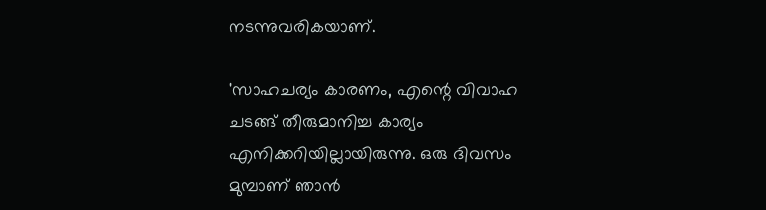നടന്നുവരികയാണ്.

'സാഹചര്യം കാരണം, എന്റെ വിവാഹ ചടങ്ങ് തീരുമാനിച്ച കാര്യം എനിക്കറിയില്ലായിരുന്നു. ഒരു ദിവസം മുമ്പാണ് ഞാന്‍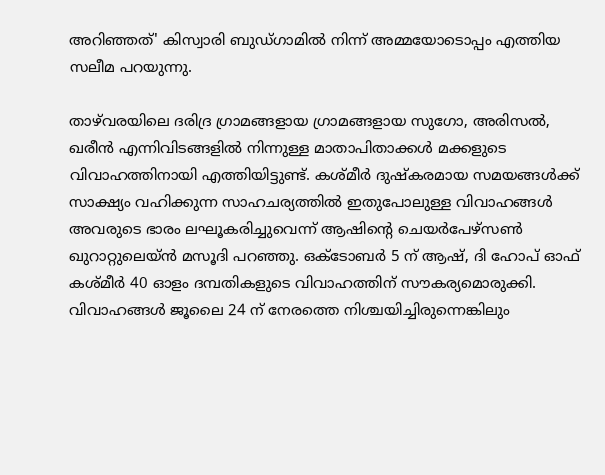അറിഞ്ഞത്' കിസ്വാരി ബുഡ്ഗാമില്‍ നിന്ന് അമ്മയോടൊപ്പം എത്തിയ സലീമ പറയുന്നു.

താഴ്‌വരയിലെ ദരിദ്ര ഗ്രാമങ്ങളായ ഗ്രാമങ്ങളായ സുഗോ, അരിസല്‍, ഖരീന്‍ എന്നിവിടങ്ങളില്‍ നിന്നുള്ള മാതാപിതാക്കള്‍ മക്കളുടെ വിവാഹത്തിനായി എത്തിയിട്ടുണ്ട്. കശ്മീര്‍ ദുഷ്‌കരമായ സമയങ്ങള്‍ക്ക് സാക്ഷ്യം വഹിക്കുന്ന സാഹചര്യത്തില്‍ ഇതുപോലുള്ള വിവാഹങ്ങള്‍ അവരുടെ ഭാരം ലഘൂകരിച്ചുവെന്ന് ആഷിന്റെ ചെയര്‍പേഴ്‌സണ്‍ ഖുറാറ്റുലെയ്ന്‍ മസൂദി പറഞ്ഞു. ഒക്ടോബര്‍ 5 ന് ആഷ്, ദി ഹോപ് ഓഫ് കശ്മീര്‍ 40 ഓളം ദമ്പതികളുടെ വിവാഹത്തിന് സൗകര്യമൊരുക്കി. വിവാഹങ്ങള്‍ ജൂലൈ 24 ന് നേരത്തെ നിശ്ചയിച്ചിരുന്നെങ്കിലും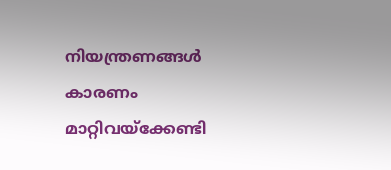നിയന്ത്രണങ്ങള്‍ കാരണം മാറ്റിവയ്‌ക്കേണ്ടി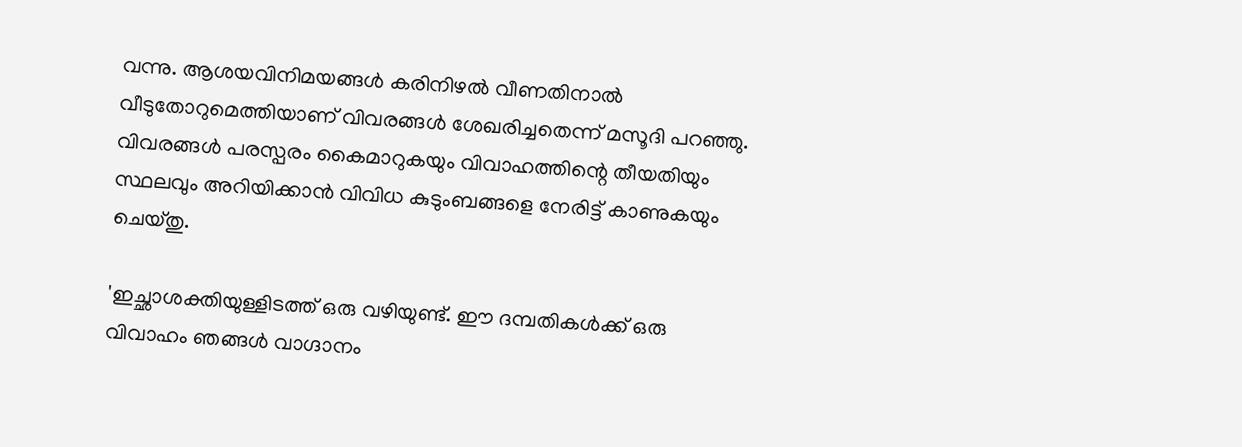വന്നു. ആശയവിനിമയങ്ങള്‍ കരിനിഴല്‍ വീണതിനാല്‍ വീടുതോറുമെത്തിയാണ് വിവരങ്ങള്‍ ശേഖരിച്ചതെന്ന് മസൂദി പറഞ്ഞു. വിവരങ്ങള്‍ പരസ്പരം കൈമാറുകയും വിവാഹത്തിന്റെ തീയതിയും സ്ഥലവും അറിയിക്കാന്‍ വിവിധ കുടുംബങ്ങളെ നേരിട്ട് കാണുകയും ചെയ്തു.

'ഇച്ഛാശക്തിയുള്ളിടത്ത് ഒരു വഴിയുണ്ട്. ഈ ദമ്പതികള്‍ക്ക് ഒരു വിവാഹം ഞങ്ങള്‍ വാഗ്ദാനം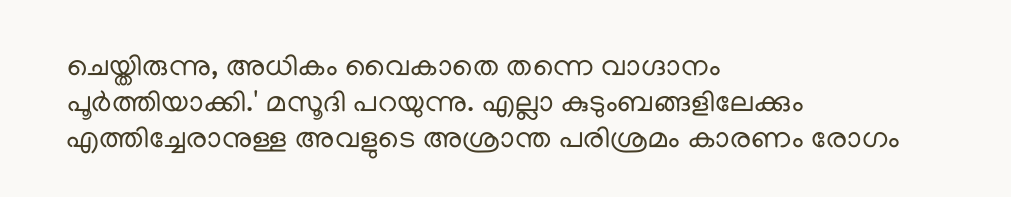ചെയ്തിരുന്നു, അധികം വൈകാതെ തന്നെ വാഗ്ദാനം പൂര്‍ത്തിയാക്കി.' മസൂദി പറയുന്നു. എല്ലാ കുടുംബങ്ങളിലേക്കും എത്തിച്ചേരാനുള്ള അവളുടെ അശ്രാന്ത പരിശ്രമം കാരണം രോഗം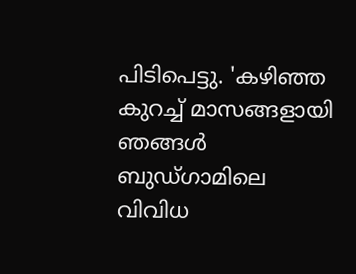പിടിപെട്ടു. 'കഴിഞ്ഞ കുറച്ച് മാസങ്ങളായി ഞങ്ങള്‍ ബുഡ്ഗാമിലെ വിവിധ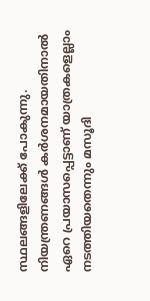സ്ഥലങ്ങളിലേക്ക് പോകുന്നു. നിയന്ത്രണങ്ങള്‍ കര്‍ശനമായതിനാല്‍ ഏറെ പ്രയാസപ്പെട്ടാണ് യാത്രകളെല്ലാം നടത്തിയതെന്നും മസൂദി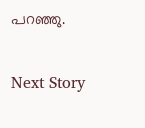പറഞ്ഞു.

Next Story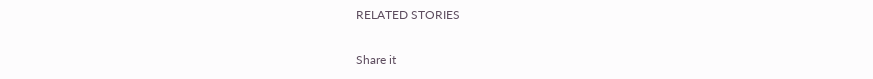RELATED STORIES

Share it